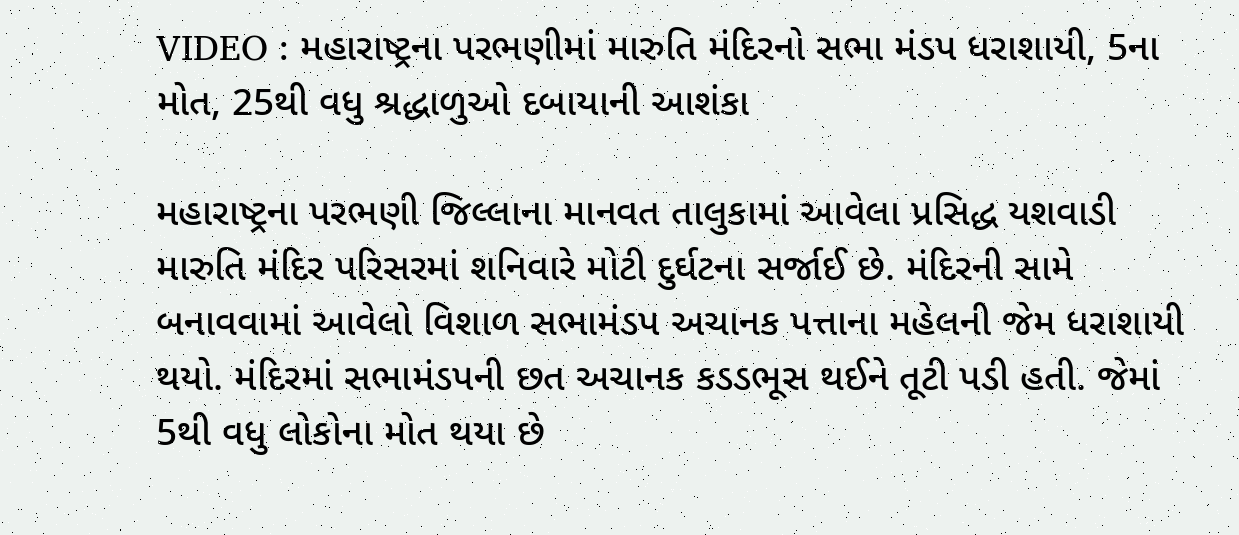VIDEO : મહારાષ્ટ્રના પરભણીમાં મારુતિ મંદિરનો સભા મંડપ ધરાશાયી, 5ના મોત, 25થી વધુ શ્રદ્ધાળુઓ દબાયાની આશંકા

મહારાષ્ટ્રના પરભણી જિલ્લાના માનવત તાલુકામાં આવેલા પ્રસિદ્ધ યશવાડી મારુતિ મંદિર પરિસરમાં શનિવારે મોટી દુર્ઘટના સર્જાઈ છે. મંદિરની સામે બનાવવામાં આવેલો વિશાળ સભામંડપ અચાનક પત્તાના મહેલની જેમ ધરાશાયી થયો. મંદિરમાં સભામંડપની છત અચાનક કડડભૂસ થઈને તૂટી પડી હતી. જેમાં 5થી વધુ લોકોના મોત થયા છે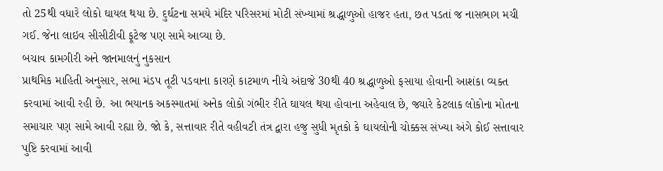તો 25થી વધારે લોકો ઘાયલ થયા છે. દુર્ઘટના સમયે મંદિર પરિસરમાં મોટી સંખ્યામાં શ્રદ્ધાળુઓ હાજર હતા, છત પડતાં જ નાસભાગ મચી ગઈ. જેના લાઇવ સીસીટીવી ફૂટેજ પણ સામે આવ્યા છે.
બચાવ કામગીરી અને જાનમાલનું નુકસાન
પ્રાથમિક માહિતી અનુસાર, સભા મંડપ તૂટી પડવાના કારણે કાટમાળ નીચે અંદાજે 30થી 40 શ્રદ્ધાળુઓ ફસાયા હોવાની આશંકા વ્યક્ત કરવામાં આવી રહી છે. આ ભયાનક અકસ્માતમાં અનેક લોકો ગંભીર રીતે ઘાયલ થયા હોવાના અહેવાલ છે, જ્યારે કેટલાક લોકોના મોતના સમાચાર પણ સામે આવી રહ્યા છે. જો કે, સત્તાવાર રીતે વહીવટી તંત્ર દ્વારા હજુ સુધી મૃતકો કે ઘાયલોની ચોક્કસ સંખ્યા અંગે કોઈ સત્તાવાર પુષ્ટિ કરવામાં આવી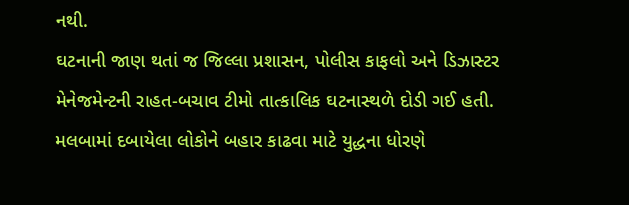નથી.
ઘટનાની જાણ થતાં જ જિલ્લા પ્રશાસન, પોલીસ કાફલો અને ડિઝાસ્ટર મેનેજમેન્ટની રાહત-બચાવ ટીમો તાત્કાલિક ઘટનાસ્થળે દોડી ગઈ હતી. મલબામાં દબાયેલા લોકોને બહાર કાઢવા માટે યુદ્ધના ધોરણે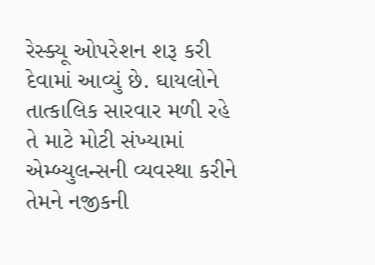રેસ્ક્યૂ ઓપરેશન શરૂ કરી દેવામાં આવ્યું છે. ઘાયલોને તાત્કાલિક સારવાર મળી રહે તે માટે મોટી સંખ્યામાં એમ્બ્યુલન્સની વ્યવસ્થા કરીને તેમને નજીકની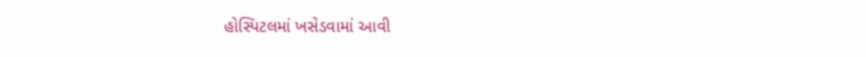હોસ્પિટલમાં ખસેડવામાં આવી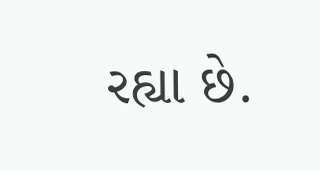રહ્યા છે.